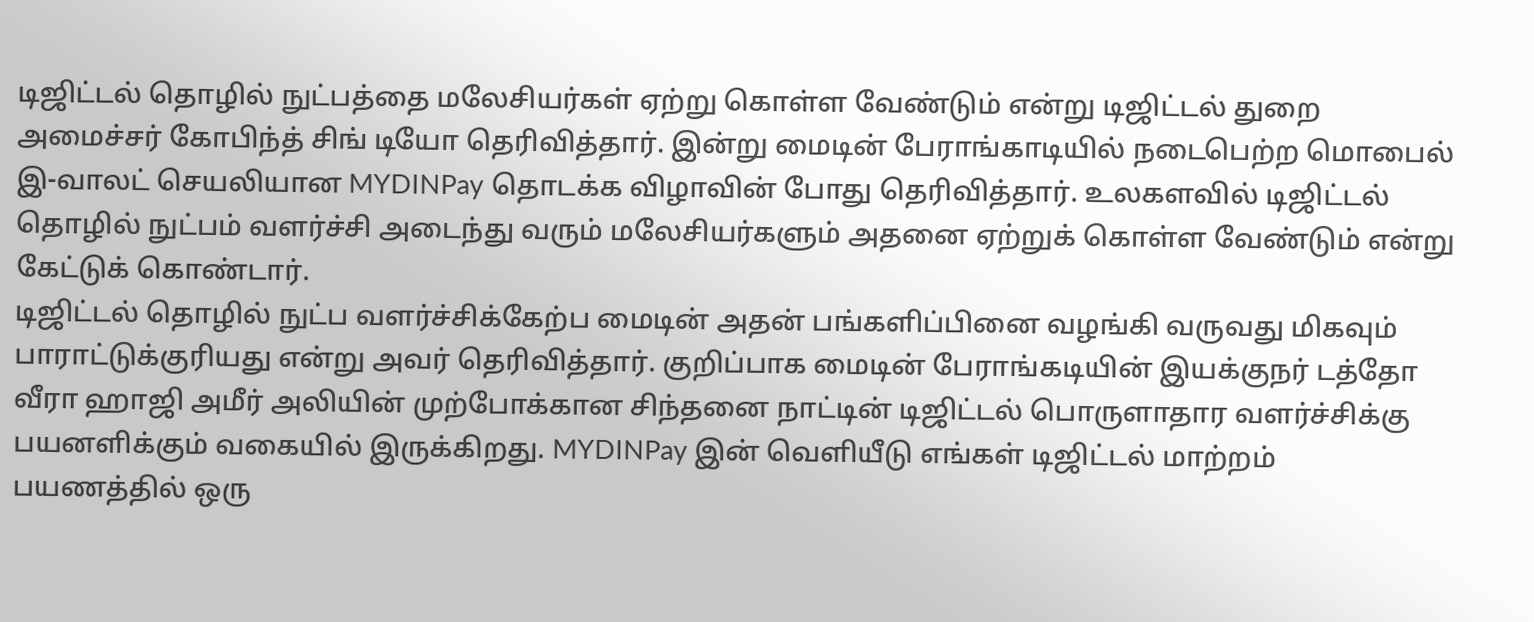டிஜிட்டல் தொழில் நுட்பத்தை மலேசியர்கள் ஏற்று கொள்ள வேண்டும் என்று டிஜிட்டல் துறை அமைச்சர் கோபிந்த் சிங் டியோ தெரிவித்தார். இன்று மைடின் பேராங்காடியில் நடைபெற்ற மொபைல் இ-வாலட் செயலியான MYDINPay தொடக்க விழாவின் போது தெரிவித்தார். உலகளவில் டிஜிட்டல் தொழில் நுட்பம் வளர்ச்சி அடைந்து வரும் மலேசியர்களும் அதனை ஏற்றுக் கொள்ள வேண்டும் என்று கேட்டுக் கொண்டார்.
டிஜிட்டல் தொழில் நுட்ப வளர்ச்சிக்கேற்ப மைடின் அதன் பங்களிப்பினை வழங்கி வருவது மிகவும் பாராட்டுக்குரியது என்று அவர் தெரிவித்தார். குறிப்பாக மைடின் பேராங்கடியின் இயக்குநர் டத்தோ வீரா ஹாஜி அமீர் அலியின் முற்போக்கான சிந்தனை நாட்டின் டிஜிட்டல் பொருளாதார வளர்ச்சிக்கு பயனளிக்கும் வகையில் இருக்கிறது. MYDINPay இன் வெளியீடு எங்கள் டிஜிட்டல் மாற்றம் பயணத்தில் ஒரு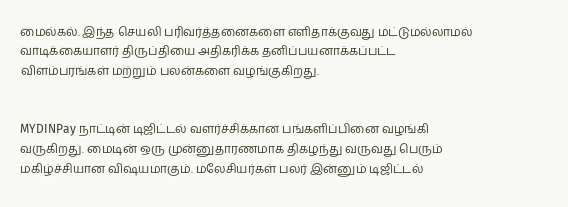மைல்கல். இந்த செயலி பரிவர்த்தனைகளை எளிதாக்குவது மட்டுமல்லாமல் வாடிக்கையாளர் திருப்தியை அதிகரிக்க தனிப்பயனாக்கப்பட்ட விளம்பரங்கள் மற்றும் பலன்களை வழங்குகிறது.


MYDINPay நாட்டின் டிஜிட்டல் வளர்ச்சிக்கான பங்களிப்பினை வழங்கி வருகிறது. மைடின் ஒரு முன்னுதாரணமாக திகழந்து வருவது பெரும் மகிழ்ச்சியான விஷயமாகும். மலேசியர்கள் பலர் இன்னும் டிஜிட்டல்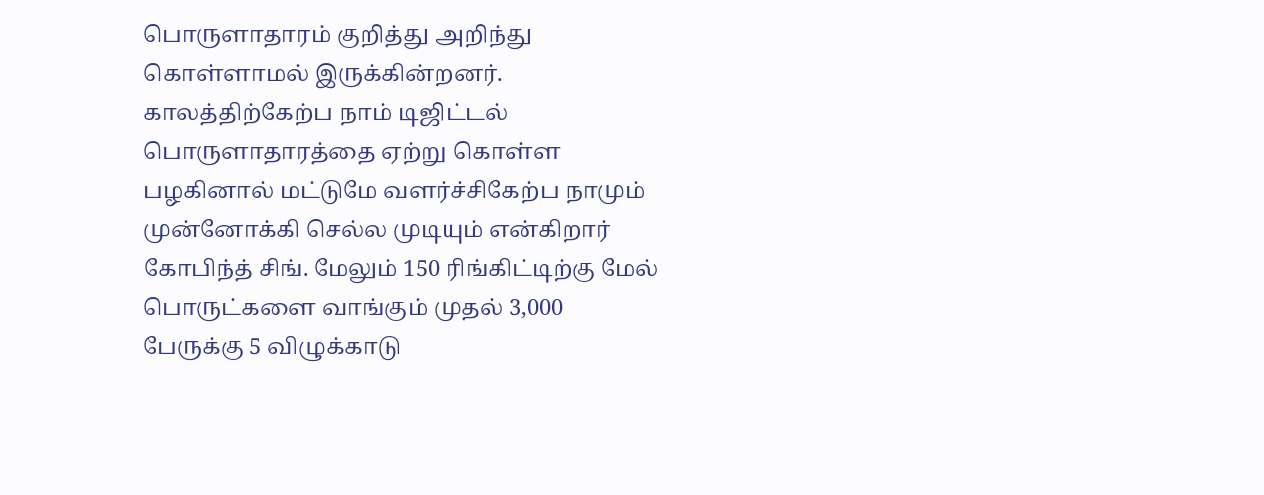பொருளாதாரம் குறித்து அறிந்து கொள்ளாமல் இருக்கின்றனர். காலத்திற்கேற்ப நாம் டிஜிட்டல் பொருளாதாரத்தை ஏற்று கொள்ள பழகினால் மட்டுமே வளர்ச்சிகேற்ப நாமும் முன்னோக்கி செல்ல முடியும் என்கிறார் கோபிந்த் சிங். மேலும் 150 ரிங்கிட்டிற்கு மேல் பொருட்களை வாங்கும் முதல் 3,000 பேருக்கு 5 விழுக்காடு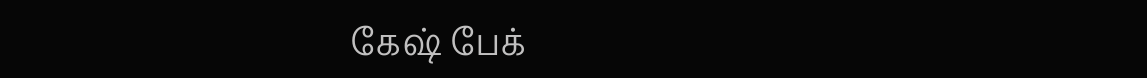கேஷ் பேக்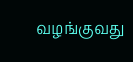வழங்குவது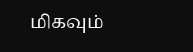மிகவும்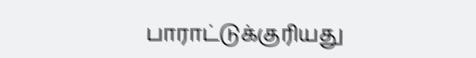பாராட்டுக்குரியது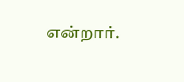என்றார்.